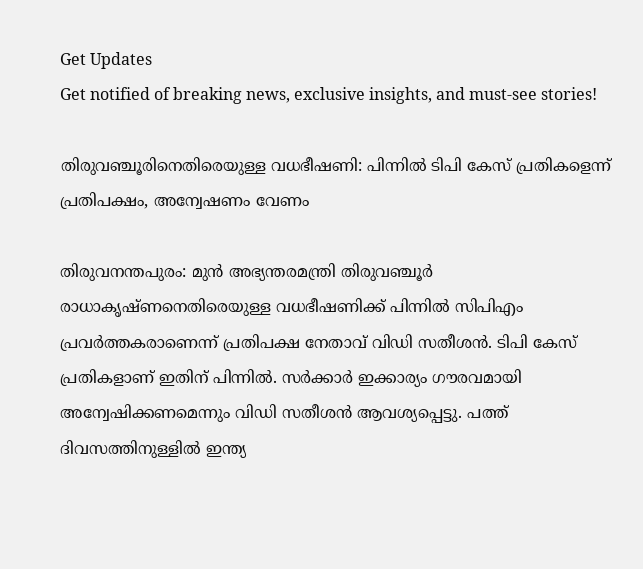Get Updates
Get notified of breaking news, exclusive insights, and must-see stories!

തിരുവഞ്ചൂരിനെതിരെയുള്ള വധഭീഷണി: പിന്നില്‍ ടിപി കേസ് പ്രതികളെന്ന് പ്രതിപക്ഷം, അന്വേഷണം വേണം

തിരുവനന്തപുരം: മുന്‍ അഭ്യന്തരമന്ത്രി തിരുവഞ്ചൂര്‍ രാധാകൃഷ്ണനെതിരെയുള്ള വധഭീഷണിക്ക് പിന്നില്‍ സിപിഎം പ്രവര്‍ത്തകരാണെന്ന് പ്രതിപക്ഷ നേതാവ് വിഡി സതീശന്‍. ടിപി കേസ് പ്രതികളാണ് ഇതിന് പിന്നില്‍. സര്‍ക്കാര്‍ ഇക്കാര്യം ഗൗരവമായി അന്വേഷിക്കണമെന്നും വിഡി സതീശന്‍ ആവശ്യപ്പെട്ടു. പത്ത് ദിവസത്തിനുള്ളില്‍ ഇന്ത്യ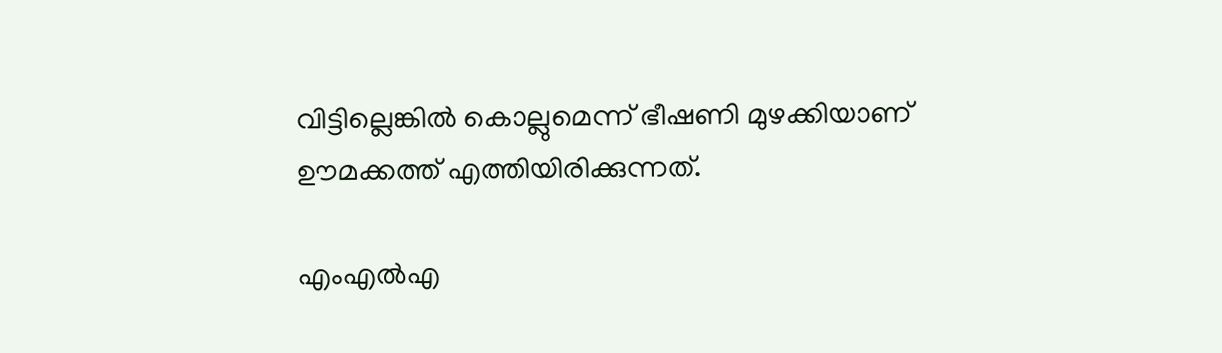വിട്ടില്ലെങ്കില്‍ കൊല്ലുമെന്ന് ഭീഷണി മുഴക്കിയാണ് ഊമക്കത്ത് എത്തിയിരിക്കുന്നത്.

എംഎല്‍എ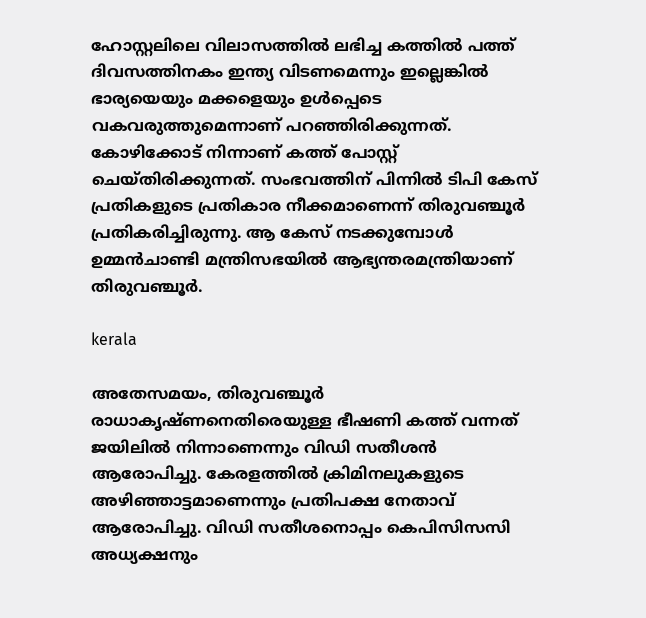ഹോസ്റ്റലിലെ വിലാസത്തില്‍ ലഭിച്ച കത്തില്‍ പത്ത് ദിവസത്തിനകം ഇന്ത്യ വിടണമെന്നും ഇല്ലെങ്കില്‍ ഭാര്യയെയും മക്കളെയും ഉള്‍പ്പെടെ വകവരുത്തുമെന്നാണ് പറഞ്ഞിരിക്കുന്നത്. കോഴിക്കോട് നിന്നാണ് കത്ത് പോസ്റ്റ് ചെയ്തിരിക്കുന്നത്. സംഭവത്തിന് പിന്നില്‍ ടിപി കേസ് പ്രതികളുടെ പ്രതികാര നീക്കമാണെന്ന് തിരുവഞ്ചൂര്‍ പ്രതികരിച്ചിരുന്നു. ആ കേസ് നടക്കുമ്പോള്‍ ഉമ്മന്‍ചാണ്ടി മന്ത്രിസഭയില്‍ ആഭ്യന്തരമന്ത്രിയാണ് തിരുവഞ്ചൂര്‍.

kerala

അതേസമയം, തിരുവഞ്ചൂര്‍ രാധാകൃഷ്ണനെതിരെയുള്ള ഭീഷണി കത്ത് വന്നത് ജയിലില്‍ നിന്നാണെന്നും വിഡി സതീശന്‍ ആരോപിച്ചു. കേരളത്തില്‍ ക്രിമിനലുകളുടെ അഴിഞ്ഞാട്ടമാണെന്നും പ്രതിപക്ഷ നേതാവ് ആരോപിച്ചു. വിഡി സതീശനൊപ്പം കെപിസിസസി അധ്യക്ഷനും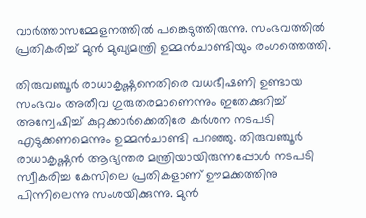വാര്‍ത്താസമ്മേളനത്തില്‍ പങ്കെടുത്തിരുന്നു. സംഭവത്തില്‍ പ്രതികരിച്ച് മുന്‍ മുഖ്യമന്ത്രി ഉമ്മന്‍ചാണ്ടിയും രംഗത്തെത്തി.

തിരുവഞ്ചൂര്‍ രാധാകൃഷ്ണനെതിരെ വധഭീഷണി ഉണ്ടായ സംഭവം അതീവ ഗുരുതരമാണെന്നും ഇതേക്കുറിച്ച് അന്വേഷിച്ച് കുറ്റക്കാര്‍ക്കെതിരേ കര്‍ശന നടപടി എടുക്കണമെന്നും ഉമ്മന്‍ചാണ്ടി പറഞ്ഞു. തിരുവഞ്ചൂര്‍ രാധാകൃഷ്ണന്‍ ആഭ്യന്തര മന്ത്രിയായിരുന്നപ്പോള്‍ നടപടി സ്വീകരിച്ച കേസിലെ പ്രതികളാണ് ഊമക്കത്തിനു പിന്നിലെന്നു സംശയിക്കുന്നു. മുന്‍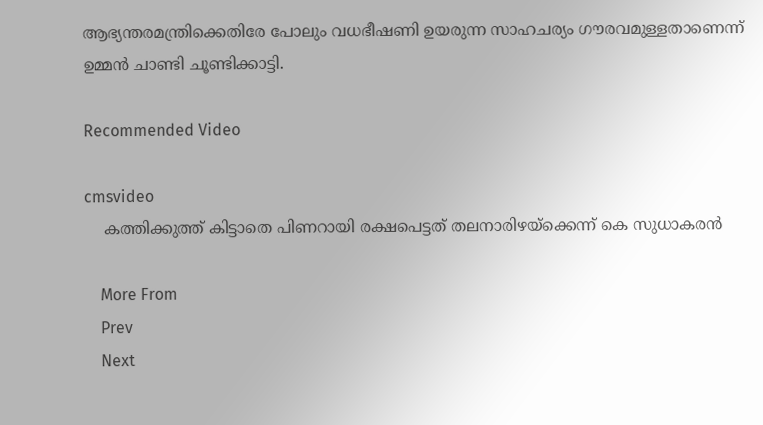ആഭ്യന്തരമന്ത്രിക്കെതിരേ പോലും വധഭീഷണി ഉയരുന്ന സാഹചര്യം ഗൗരവമുള്ളതാണെന്ന് ഉമ്മന്‍ ചാണ്ടി ചൂണ്ടിക്കാട്ടി.

Recommended Video

cmsvideo
    കത്തിക്കുത്ത് കിട്ടാതെ പിണറായി രക്ഷപെട്ടത് തലനാരിഴയ്ക്കെന്ന് കെ സുധാകരൻ

    More From
    Prev
    Next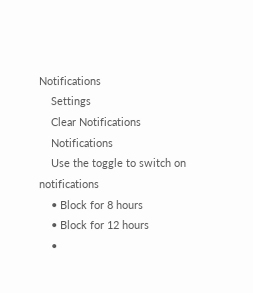Notifications
    Settings
    Clear Notifications
    Notifications
    Use the toggle to switch on notifications
    • Block for 8 hours
    • Block for 12 hours
    •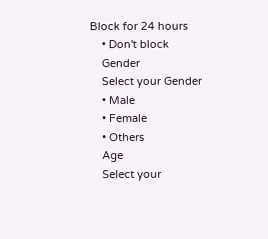Block for 24 hours
    • Don't block
    Gender
    Select your Gender
    • Male
    • Female
    • Others
    Age
    Select your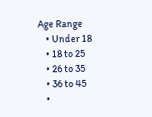Age Range
    • Under 18
    • 18 to 25
    • 26 to 35
    • 36 to 45
    •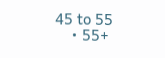45 to 55
    • 55+